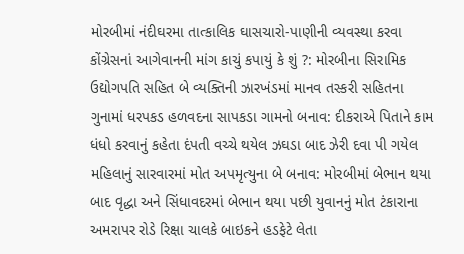મોરબીમાં નંદીઘરમા તાત્કાલિક ઘાસચારો-પાણીની વ્યવસ્થા કરવા કોંગ્રેસનાં આગેવાનની માંગ કાચું કપાયું કે શું ?: મોરબીના સિરામિક ઉદ્યોગપતિ સહિત બે વ્યક્તિની ઝારખંડમાં માનવ તસ્કરી સહિતના ગુનામાં ધરપકડ હળવદના સાપકડા ગામનો બનાવ: દીકરાએ પિતાને કામ ધંધો કરવાનું કહેતા દંપતી વચ્ચે થયેલ ઝઘડા બાદ ઝેરી દવા પી ગયેલ મહિલાનું સારવારમાં મોત અપમૃત્યુના બે બનાવ: મોરબીમાં બેભાન થયા બાદ વૃદ્ધા અને સિંધાવદરમાં બેભાન થયા પછી યુવાનનું મોત ટંકારાના અમરાપર રોડે રિક્ષા ચાલકે બાઇકને હડફેટે લેતા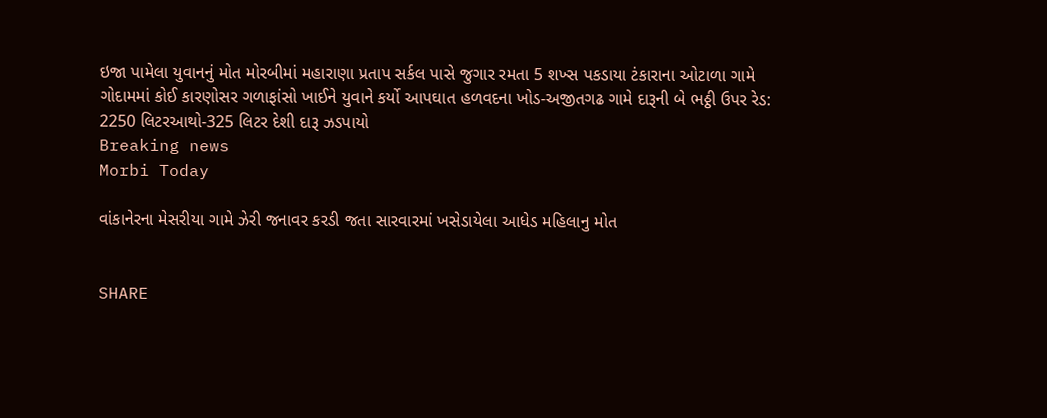ઇજા પામેલા યુવાનનું મોત મોરબીમાં મહારાણા પ્રતાપ સર્કલ પાસે જુગાર રમતા 5 શખ્સ પકડાયા ટંકારાના ઓટાળા ગામે ગોદામમાં કોઈ કારણોસર ગળાફાંસો ખાઈને યુવાને કર્યો આપઘાત હળવદના ખોડ-અજીતગઢ ગામે દારૂની બે ભઠ્ઠી ઉપર રેડ: 2250 લિટરઆથો-325 લિટર દેશી દારૂ ઝડપાયો
Breaking news
Morbi Today

વાંકાનેરના મેસરીયા ગામે ઝેરી જનાવર કરડી જતા સારવારમાં ખસેડાયેલા આધેડ મહિલાનુ મોત


SHARE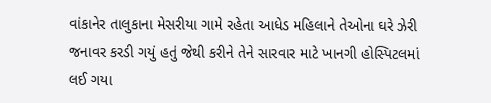વાંકાનેર તાલુકાના મેસરીયા ગામે રહેતા આધેડ મહિલાને તેઓના ઘરે ઝેરી જનાવર કરડી ગયું હતું જેથી કરીને તેને સારવાર માટે ખાનગી હોસ્પિટલમાં લઈ ગયા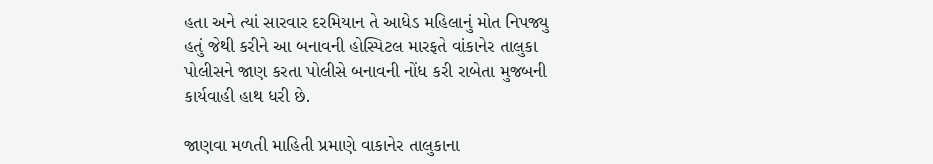હતા અને ત્યાં સારવાર દરમિયાન તે આધેડ મહિલાનું મોત નિપજ્યુ હતું જેથી કરીને આ બનાવની હોસ્પિટલ મારફતે વાંકાનેર તાલુકા પોલીસને જાણ કરતા પોલીસે બનાવની નોંધ કરી રાબેતા મુજબની કાર્યવાહી હાથ ધરી છે.

જાણવા મળતી માહિતી પ્રમાણે વાકાનેર તાલુકાના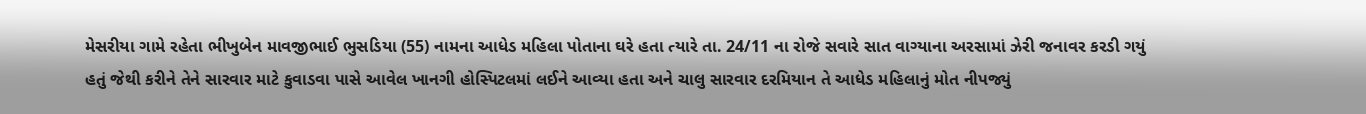મેસરીયા ગામે રહેતા ભીખુબેન માવજીભાઈ ભુસડિયા (55) નામના આધેડ મહિલા પોતાના ઘરે હતા ત્યારે તા. 24/11 ના રોજે સવારે સાત વાગ્યાના અરસામાં ઝેરી જનાવર કરડી ગયું હતું જેથી કરીને તેને સારવાર માટે કુવાડવા પાસે આવેલ ખાનગી હોસ્પિટલમાં લઈને આવ્યા હતા અને ચાલુ સારવાર દરમિયાન તે આધેડ મહિલાનું મોત નીપજ્યું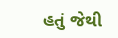હતું જેથી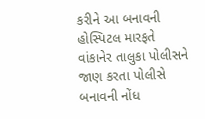કરીને આ બનાવની હોસ્પિટલ મારફતે વાંકાનેર તાલુકા પોલીસને જાણ કરતા પોલીસે બનાવની નોંધ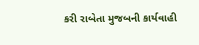કરી રાબેતા મુજબની કાર્યવાહી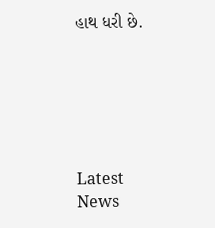હાથ ધરી છે.






Latest News